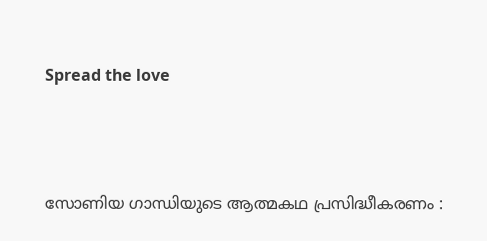Spread the love



സോണിയ ഗാന്ധിയുടെ ആത്മകഥ പ്രസിദ്ധീകരണം :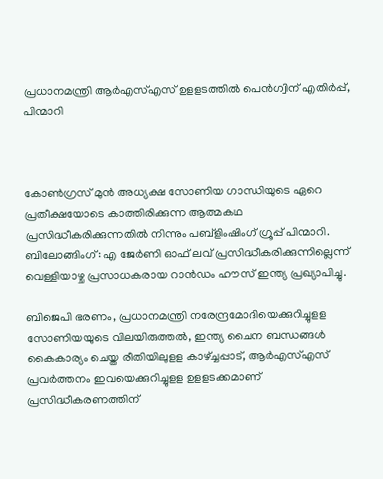പ്രധാനമന്ത്രി ആര്‍എസ്എസ് ഉളളടത്തില്‍ പെന്‍ഗ്വിന് എതിര്‍പ്പ്, പിന്മാറി



കോണ്‍ഗ്രസ് മുന്‍ അധ്യക്ഷ സോണിയ ഗാന്ധിയുടെ ഏറെ പ്രതീക്ഷയോടെ കാത്തിരിക്കുന്ന ആത്മകഥ പ്രസിദ്ധീകരിക്കുന്നതില്‍ നിന്നും പബ്‌ളിംഷിംഗ് ഗ്രൂപ്പ് പിന്മാറി. ബിലോങ്ങിംഗ്: എ ജേര്‍ണി ഓഫ് ലവ് പ്രസിദ്ധീകരിക്കുന്നില്ലെന്ന് വെള്ളിയാഴ്ച പ്രസാധകരായ റാന്‍ഡം ഹൗസ് ഇന്ത്യ പ്രഖ്യാപിച്ചു.

ബിജെപി ഭരണം, പ്രധാനമന്ത്രി നരേന്ദ്രമോദിയെക്കുറിച്ചുളള സോണിയയുടെ വിലയിരുത്തല്‍, ഇന്ത്യ ചൈന ബന്ധങ്ങള്‍ കൈകാര്യം ചെയ്ത രീതിയിലുളള കാഴ്ച്ചപ്പാട്, ആര്‍എസ്എസ് പ്രവര്‍ത്തനം ഇവയെക്കുറിച്ചുളള ഉളളടക്കമാണ് പ്രസിദ്ധീകരണത്തിന്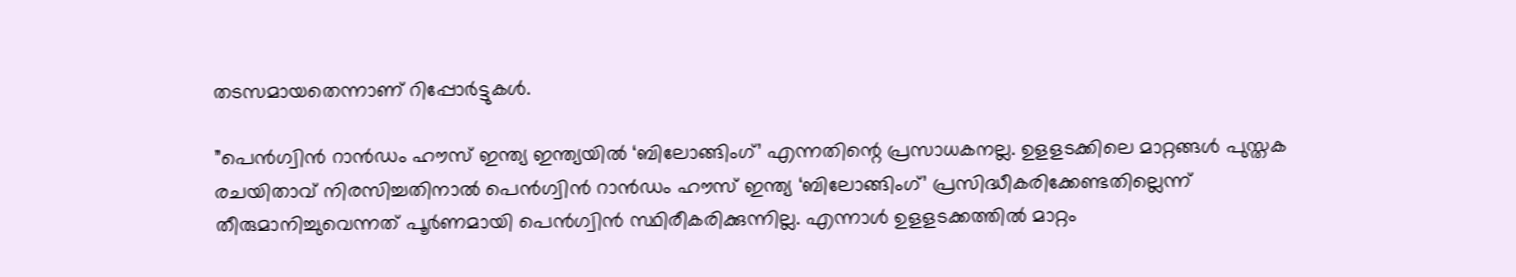തടസമായതെന്നാണ് റിപ്പോര്‍ട്ടുകള്‍.

”പെന്‍ഗ്വിന്‍ റാന്‍ഡം ഹൗസ് ഇന്ത്യ ഇന്ത്യയില്‍ ‘ബിലോങ്ങിംഗ്’ എന്നതിന്റെ പ്രസാധകനല്ല. ഉളളടക്കിലെ മാറ്റങ്ങള്‍ പുസ്തക രചയിതാവ് നിരസിച്ചതിനാല്‍ പെന്‍ഗ്വിന്‍ റാന്‍ഡം ഹൗസ് ഇന്ത്യ ‘ബിലോങ്ങിംഗ്’ പ്രസിദ്ധീകരിക്കേണ്ടതില്ലെന്ന് തീരുമാനിച്ചുവെന്നത് പൂര്‍ണമായി പെന്‍ഗ്വിന്‍ സ്ഥിരീകരിക്കുന്നില്ല. എന്നാള്‍ ഉളളടക്കത്തില്‍ മാറ്റം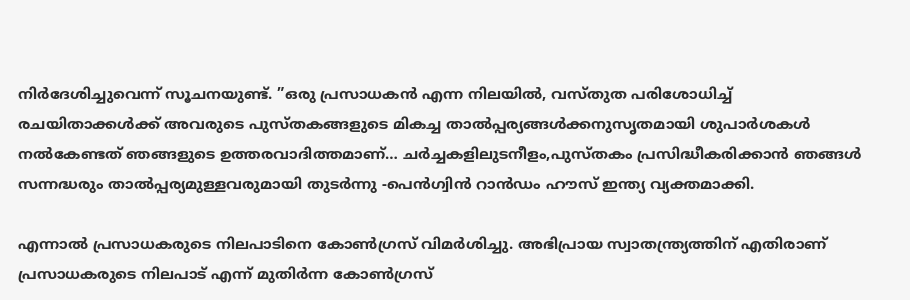നിര്‍ദേശിച്ചുവെന്ന് സൂചനയുണ്ട്. ”ഒരു പ്രസാധകന്‍ എന്ന നിലയില്‍, വസ്തുത പരിശോധിച്ച് രചയിതാക്കള്‍ക്ക് അവരുടെ പുസ്തകങ്ങളുടെ മികച്ച താല്‍പ്പര്യങ്ങള്‍ക്കനുസൃതമായി ശുപാര്‍ശകള്‍ നല്‍കേണ്ടത് ഞങ്ങളുടെ ഉത്തരവാദിത്തമാണ്… ചര്‍ച്ചകളിലുടനീളം,പുസ്തകം പ്രസിദ്ധീകരിക്കാന്‍ ഞങ്ങള്‍ സന്നദ്ധരും താല്‍പ്പര്യമുള്ളവരുമായി തുടര്‍ന്നു -പെന്‍ഗ്വിന്‍ റാന്‍ഡം ഹൗസ് ഇന്ത്യ വ്യക്തമാക്കി.

എന്നാല്‍ പ്രസാധകരുടെ നിലപാടിനെ കോണ്‍ഗ്രസ് വിമര്‍ശിച്ചു. അഭിപ്രായ സ്വാതന്ത്ര്യത്തിന് എതിരാണ് പ്രസാധകരുടെ നിലപാട് എന്ന് മുതിര്‍ന്ന കോണ്‍ഗ്രസ്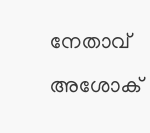നേതാവ് അശോക്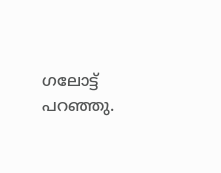ഗലോട്ട് പറഞ്ഞു.